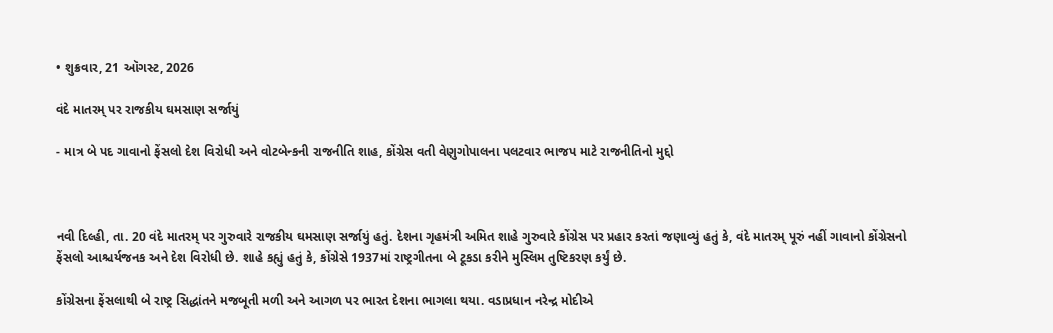• શુક્રવાર, 21 ઑગસ્ટ, 2026

વંદે માતરમ્ પર રાજકીય ઘમસાણ સર્જાયું

- માત્ર બે પદ ગાવાનો ફેંસલો દેશ વિરોધી અને વોટબેન્કની રાજનીતિ શાહ, કોંગ્રેસ વતી વેણુગોપાલના પલટવાર ભાજપ માટે રાજનીતિનો મુદ્દો



નવી દિલ્હી, તા. 20 વંદે માતરમ્ પર ગુરુવારે રાજકીય ઘમસાણ સર્જાયું હતું. દેશના ગૃહમંત્રી અમિત શાહે ગુરુવારે કોંગ્રેસ પર પ્રહાર કરતાં જણાવ્યું હતું કે, વંદે માતરમ્ પૂરું નહીં ગાવાનો કોંગ્રેસનો ફેંસલો આશ્ચર્યજનક અને દેશ વિરોધી છે. શાહે કહ્યું હતું કે, કોંગ્રેસે 1937માં રાષ્ટ્રગીતના બે ટૂકડા કરીને મુસ્લિમ તુષ્ટિકરણ કર્યું છે.

કોંગ્રેસના ફેંસલાથી બે રાષ્ટ્ર સિદ્ધાંતને મજબૂતી મળી અને આગળ પર ભારત દેશના ભાગલા થયા. વડાપ્રધાન નરેન્દ્ર મોદીએ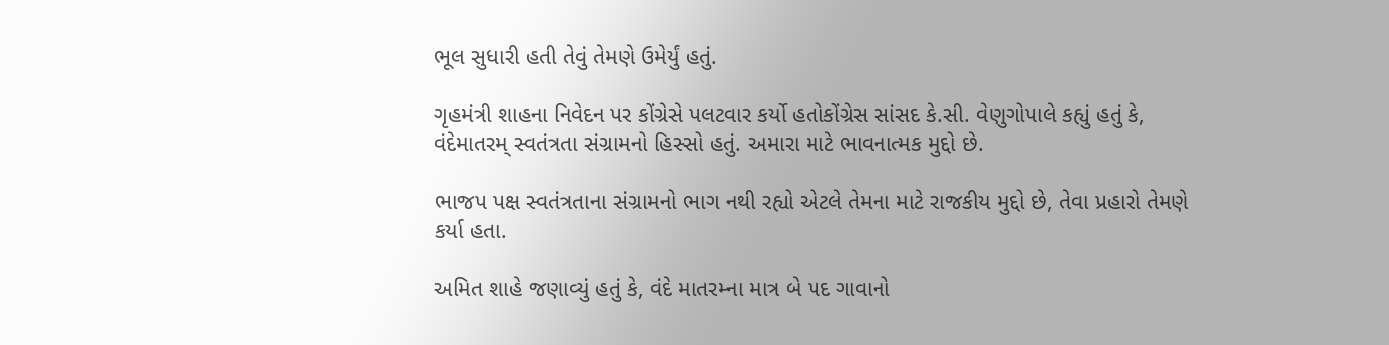ભૂલ સુધારી હતી તેવું તેમણે ઉમેર્યું હતું.

ગૃહમંત્રી શાહના નિવેદન પર કોંગ્રેસે પલટવાર કર્યો હતોકોંગ્રેસ સાંસદ કે.સી. વેણુગોપાલે કહ્યું હતું કે, વંદેમાતરમ્ સ્વતંત્રતા સંગ્રામનો હિસ્સો હતું. અમારા માટે ભાવનાત્મક મુદ્દો છે.

ભાજપ પક્ષ સ્વતંત્રતાના સંગ્રામનો ભાગ નથી રહ્યો એટલે તેમના માટે રાજકીય મુદ્દો છે, તેવા પ્રહારો તેમણે કર્યા હતા.

અમિત શાહે જણાવ્યું હતું કે, વંદે માતરમ્ના માત્ર બે પદ ગાવાનો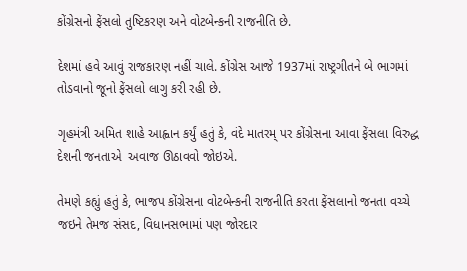કોંગ્રેસનો ફેંસલો તુષ્ટિકરણ અને વોટબેન્કની રાજનીતિ છે.

દેશમાં હવે આવું રાજકારણ નહીં ચાલે. કોંગ્રેસ આજે 1937માં રાષ્ટ્રગીતને બે ભાગમાં તોડવાનો જૂનો ફેંસલો લાગુ કરી રહી છે.

ગૃહમંત્રી અમિત શાહે આહ્વાન કર્યું હતું કે, વંદે માતરમ્ પર કોંગ્રેસના આવા ફેંસલા વિરુદ્ધ દેશની જનતાએ  અવાજ ઊઠાવવો જોઇએ.

તેમણે કહ્યું હતું કે, ભાજપ કોંગ્રેસના વોટબેન્કની રાજનીતિ કરતા ફેંસલાનો જનતા વચ્ચે જઇને તેમજ સંસદ, વિધાનસભામાં પણ જોરદાર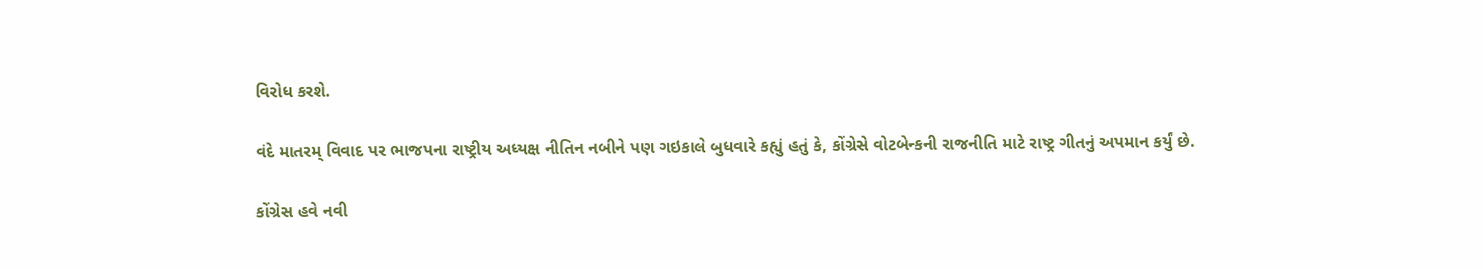વિરોધ કરશે.

વંદે માતરમ્ વિવાદ પર ભાજપના રાષ્ટ્રીય અધ્યક્ષ નીતિન નબીને પણ ગઇકાલે બુધવારે કહ્યું હતું કે, કોંગ્રેસે વોટબેન્કની રાજનીતિ માટે રાષ્ટ્ર ગીતનું અપમાન કર્યું છે.

કોંગ્રેસ હવે નવી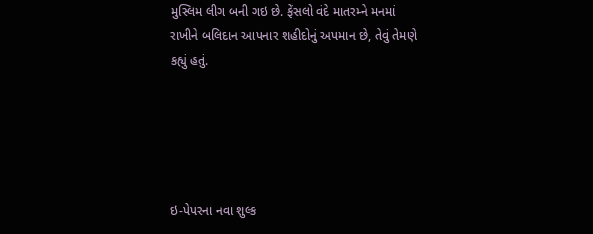મુસ્લિમ લીગ બની ગઇ છે. ફેંસલો વંદે માતરમ્ને મનમાં રાખીને બલિદાન આપનાર શહીદોનું અપમાન છે, તેવું તેમણે કહ્યું હતું.





ઇ-પેપરના નવા શુલ્ક